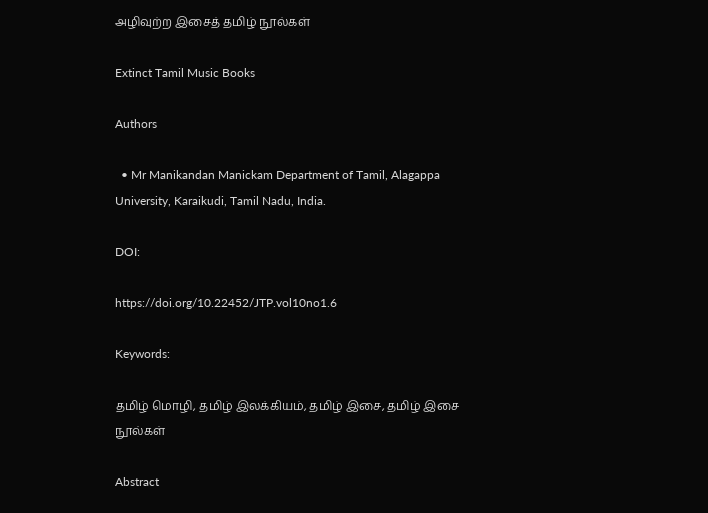அழிவுற்ற இசைத் தமிழ் நூல்கள்

Extinct Tamil Music Books

Authors

  • Mr Manikandan Manickam Department of Tamil, Alagappa University, Karaikudi, Tamil Nadu, India.

DOI:

https://doi.org/10.22452/JTP.vol10no1.6

Keywords:

தமிழ் மொழி, தமிழ் இலக்கியம், தமிழ் இசை, தமிழ் இசை நூல்கள்

Abstract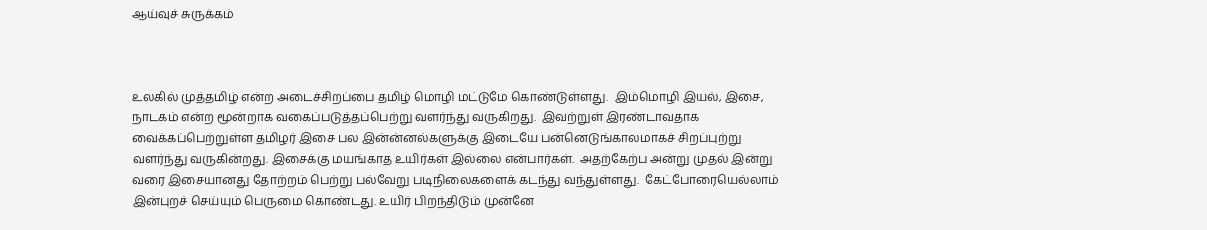ஆய்வுச் சுருக்கம்



உலகில் முத்தமிழ் என்ற அடைச்சிறப்பை தமிழ் மொழி மட்டுமே கொண்டுள்ளது.  இம்மொழி இயல், இசை, நாடகம் என்ற மூன்றாக வகைப்படுத்தப்பெற்று வளர்ந்து வருகிறது.  இவற்றுள் இரண்டாவதாக வைக்கப்பெற்றுள்ள தமிழர் இசை பல இன்ன்னல்களுக்கு இடையே பன்னெடுங்காலமாகச் சிறப்புற்று வளர்ந்து வருகின்றது. இசைக்கு மயங்காத உயிர்கள் இல்லை என்பார்கள்.  அதற்கேற்ப அன்று முதல் இன்று வரை இசையானது தோற்றம் பெற்று பல்வேறு படிநிலைகளைக் கடந்து வந்துள்ளது.  கேட்போரையெல்லாம் இன்புறச் செய்யும் பெருமை கொண்டது. உயிர் பிறந்திடும் முன்னே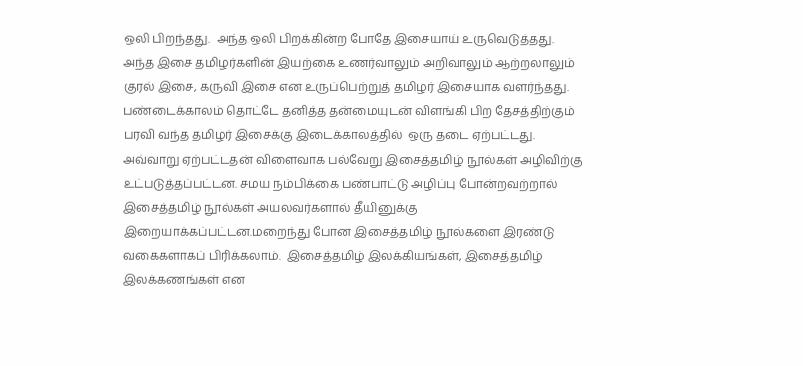ஒலி பிறந்தது.  அந்த ஒலி பிறக்கின்ற போதே இசையாய் உருவெடுத்தது.  அந்த இசை தமிழர்களின் இயற்கை உணர்வாலும் அறிவாலும் ஆற்றலாலும் குரல் இசை, கருவி இசை என உருப்பெற்றுத் தமிழர் இசையாக வளர்ந்தது.  பண்டைக்காலம் தொட்டே தனித்த தன்மையுடன் விளங்கி பிற தேசத்திற்கும் பரவி வந்த தமிழர் இசைக்கு இடைக்காலத்தில்  ஒரு தடை ஏற்பட்டது.  அவ்வாறு ஏற்பட்டதன் விளைவாக பல்வேறு இசைத்தமிழ் நூல்கள் அழிவிற்கு உட்படுத்தப்பட்டன. சமய நம்பிக்கை பண்பாட்டு அழிப்பு போன்றவற்றால் இசைத்தமிழ் நூல்கள் அயலவர்களால் தீயினுக்கு இறையாக்கப்பட்டன.மறைந்து போன இசைத்தமிழ் நூல்களை இரண்டு வகைகளாகப் பிரிக்கலாம்.  இசைத்தமிழ் இலக்கியங்கள், இசைத்தமிழ் இலக்கணங்கள் என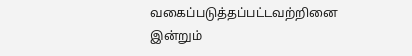வகைப்படுத்தப்பட்டவற்றினை இன்றும்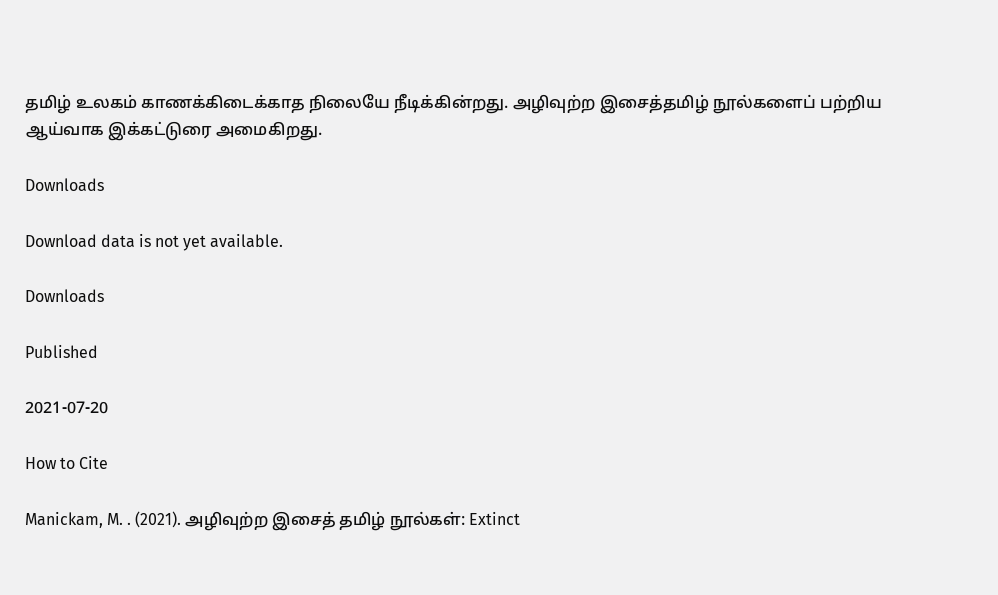தமிழ் உலகம் காணக்கிடைக்காத நிலையே நீடிக்கின்றது. அழிவுற்ற இசைத்தமிழ் நூல்களைப் பற்றிய ஆய்வாக இக்கட்டுரை அமைகிறது.

Downloads

Download data is not yet available.

Downloads

Published

2021-07-20

How to Cite

Manickam, M. . (2021). அழிவுற்ற இசைத் தமிழ் நூல்கள்: Extinct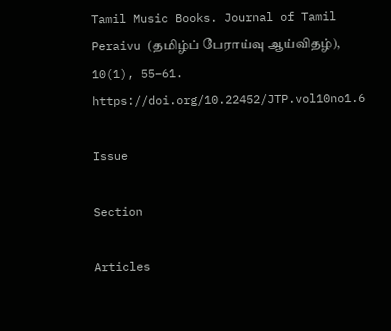Tamil Music Books. Journal of Tamil Peraivu (தமிழ்ப் பேராய்வு ஆய்விதழ்), 10(1), 55–61. https://doi.org/10.22452/JTP.vol10no1.6

Issue

Section

Articles